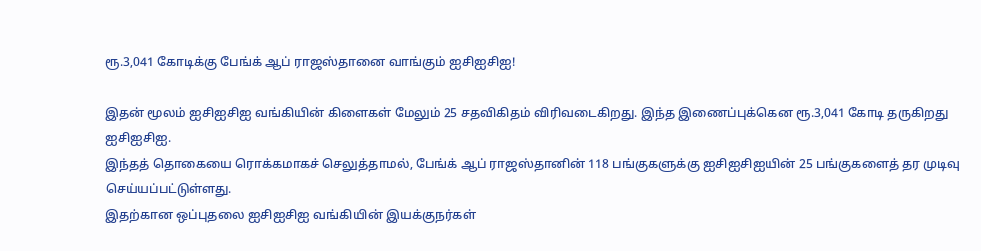ரூ.3,041 கோடிக்கு பேங்க் ஆப் ராஜஸ்தானை வாங்கும் ஐசிஐசிஐ!

இதன் மூலம் ஐசிஐசிஐ வங்கியின் கிளைகள் மேலும் 25 சதவிகிதம் விரிவடைகிறது. இந்த இணைப்புக்கென ரூ.3,041 கோடி தருகிறது ஐசிஐசிஐ.
இந்தத் தொகையை ரொக்கமாகச் செலுத்தாமல், பேங்க் ஆப் ராஜஸ்தானின் 118 பங்குகளுக்கு ஐசிஐசிஐயின் 25 பங்குகளைத் தர முடிவு செய்யப்பட்டுள்ளது.
இதற்கான ஒப்புதலை ஐசிஐசிஐ வங்கியின் இயக்குநர்கள்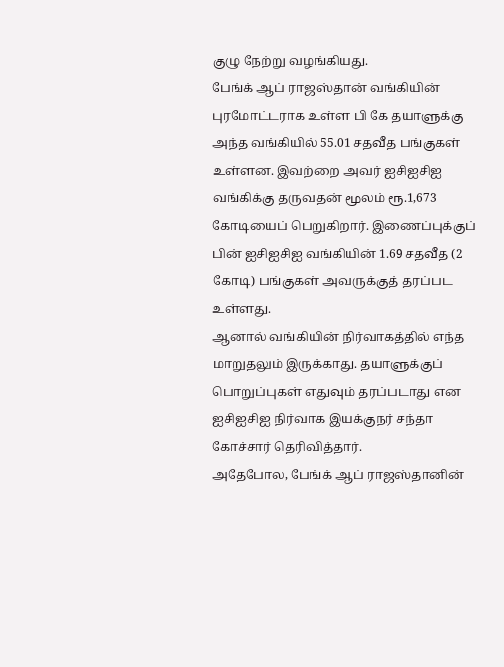குழு நேற்று வழங்கியது.
பேங்க் ஆப் ராஜஸ்தான் வங்கியின் புரமோட்டராக உள்ள பி கே தயாளுக்கு அந்த வங்கியில் 55.01 சதவீத பங்குகள் உள்ளன. இவற்றை அவர் ஐசிஐசிஐ வங்கிக்கு தருவதன் மூலம் ரூ.1,673 கோடியைப் பெறுகிறார். இணைப்புக்குப் பின் ஐசிஐசிஐ வங்கியின் 1.69 சதவீத (2 கோடி) பங்குகள் அவருக்குத் தரப்பட உள்ளது.
ஆனால் வங்கியின் நிர்வாகத்தில் எந்த மாறுதலும் இருக்காது. தயாளுக்குப் பொறுப்புகள் எதுவும் தரப்படாது என ஐசிஐசிஐ நிர்வாக இயக்குநர் சந்தா கோச்சார் தெரிவித்தார்.
அதேபோல, பேங்க் ஆப் ராஜஸ்தானின்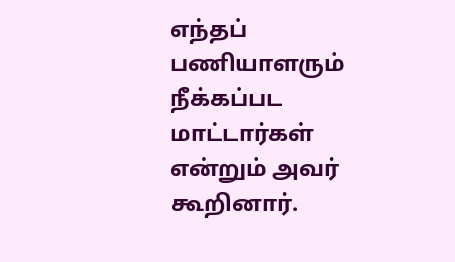எந்தப் பணியாளரும் நீக்கப்பட மாட்டார்கள் என்றும் அவர் கூறினார்.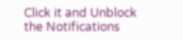Click it and Unblock the Notifications